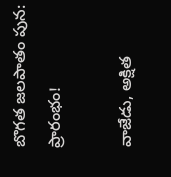బొగత జలపాతం పున: ప్రారంభం!

వాజేడు, అక్షిత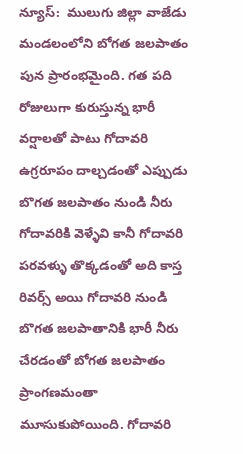న్యూస్:  ములుగు జిల్లా వాజేడు మండలంలోని బోగత జలపాతం పున ప్రారంభమైంది. గత పది రోజులుగా కురుస్తున్న భారీ వర్షాలతో పాటు గోదావరి ఉగ్రరూపం దాల్చడంతో ఎప్పుడు బొగత జలపాతం నుండి నీరు గోదావరికి వెళ్ళేవి కానీ గోదావరి పరవళ్ళు తొక్కడంతో అది కాస్త రివర్స్ అయి గోదావరి నుండి బొగత జలపాతానికి భారీ నీరు చేరడంతో బోగత జలపాతం ప్రాంగణమంతా మూసుకుపోయింది. గోదావరి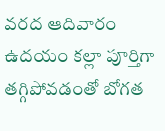వరద ఆదివారం ఉదయం కల్లా పూర్తిగా తగ్గిపోవడంతో బోగత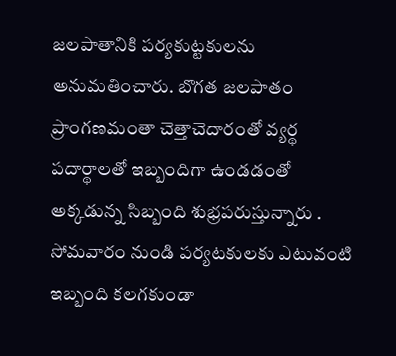జలపాతానికి పర్యకుట్టకులను అనుమతించారు. బొగత జలపాతం ప్రాంగణమంతా చెత్తాచెదారంతో వ్యర్థ పదార్థాలతో ఇబ్బందిగా ఉండడంతో అక్కడున్న సిబ్బంది శుభ్రపరుస్తున్నారు . సోమవారం నుండి పర్యటకులకు ఎటువంటి ఇబ్బంది కలగకుండా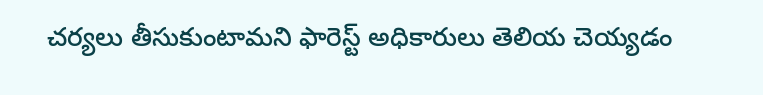చర్యలు తీసుకుంటామని ఫారెస్ట్ అధికారులు తెలియ చెయ్యడం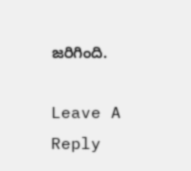జరిగింది.

Leave A Reply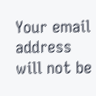Your email address will not be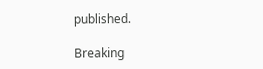published.

Breaking